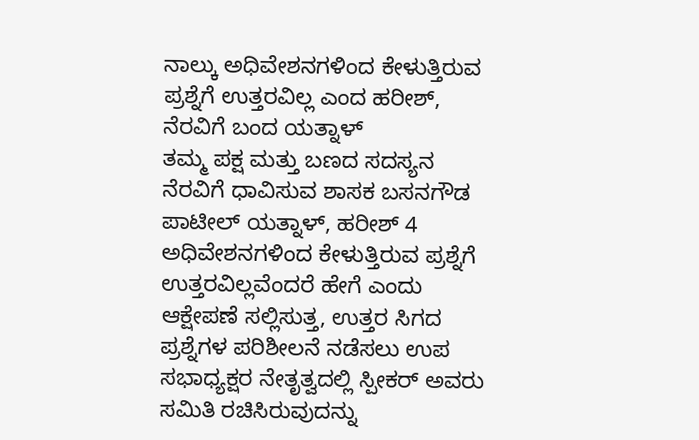ನಾಲ್ಕು ಅಧಿವೇಶನಗಳಿಂದ ಕೇಳುತ್ತಿರುವ ಪ್ರಶ್ನೆಗೆ ಉತ್ತರವಿಲ್ಲ ಎಂದ ಹರೀಶ್, ನೆರವಿಗೆ ಬಂದ ಯತ್ನಾಳ್
ತಮ್ಮ ಪಕ್ಷ ಮತ್ತು ಬಣದ ಸದಸ್ಯನ ನೆರವಿಗೆ ಧಾವಿಸುವ ಶಾಸಕ ಬಸನಗೌಡ ಪಾಟೀಲ್ ಯತ್ನಾಳ್, ಹರೀಶ್ 4 ಅಧಿವೇಶನಗಳಿಂದ ಕೇಳುತ್ತಿರುವ ಪ್ರಶ್ನೆಗೆ ಉತ್ತರವಿಲ್ಲವೆಂದರೆ ಹೇಗೆ ಎಂದು ಆಕ್ಷೇಪಣೆ ಸಲ್ಲಿಸುತ್ತ, ಉತ್ತರ ಸಿಗದ ಪ್ರಶ್ನೆಗಳ ಪರಿಶೀಲನೆ ನಡೆಸಲು ಉಪ ಸಭಾಧ್ಯಕ್ಷರ ನೇತೃತ್ವದಲ್ಲಿ ಸ್ಪೀಕರ್ ಅವರು ಸಮಿತಿ ರಚಿಸಿರುವುದನ್ನು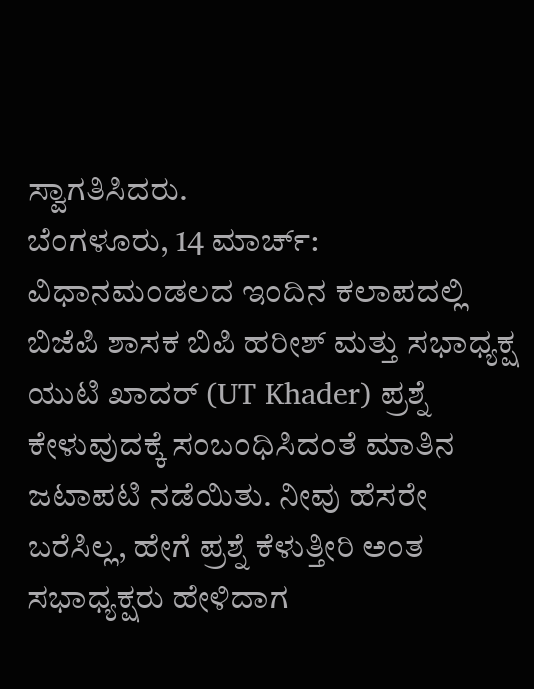ಸ್ವಾಗತಿಸಿದರು.
ಬೆಂಗಳೂರು, 14 ಮಾರ್ಚ್: ವಿಧಾನಮಂಡಲದ ಇಂದಿನ ಕಲಾಪದಲ್ಲಿ ಬಿಜೆಪಿ ಶಾಸಕ ಬಿಪಿ ಹರೀಶ್ ಮತ್ತು ಸಭಾಧ್ಯಕ್ಷ ಯುಟಿ ಖಾದರ್ (UT Khader) ಪ್ರಶ್ನೆ ಕೇಳುವುದಕ್ಕೆ ಸಂಬಂಧಿಸಿದಂತೆ ಮಾತಿನ ಜಟಾಪಟಿ ನಡೆಯಿತು. ನೀವು ಹೆಸರೇ ಬರೆಸಿಲ್ಲ, ಹೇಗೆ ಪ್ರಶ್ನೆ ಕೆಳುತ್ತೀರಿ ಅಂತ ಸಭಾಧ್ಯಕ್ಷರು ಹೇಳಿದಾಗ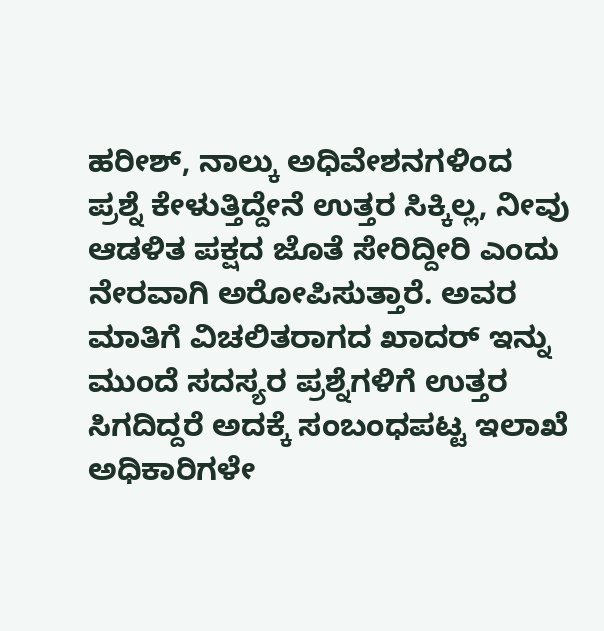ಹರೀಶ್, ನಾಲ್ಕು ಅಧಿವೇಶನಗಳಿಂದ ಪ್ರಶ್ನೆ ಕೇಳುತ್ತಿದ್ದೇನೆ ಉತ್ತರ ಸಿಕ್ಕಿಲ್ಲ, ನೀವು ಆಡಳಿತ ಪಕ್ಷದ ಜೊತೆ ಸೇರಿದ್ದೀರಿ ಎಂದು ನೇರವಾಗಿ ಅರೋಪಿಸುತ್ತಾರೆ. ಅವರ ಮಾತಿಗೆ ವಿಚಲಿತರಾಗದ ಖಾದರ್ ಇನ್ನು ಮುಂದೆ ಸದಸ್ಯರ ಪ್ರಶ್ನೆಗಳಿಗೆ ಉತ್ತರ ಸಿಗದಿದ್ದರೆ ಅದಕ್ಕೆ ಸಂಬಂಧಪಟ್ಟ ಇಲಾಖೆ ಅಧಿಕಾರಿಗಳೇ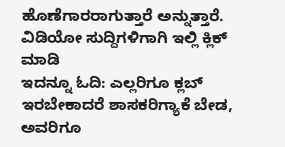ಹೊಣೆಗಾರರಾಗುತ್ತಾರೆ ಅನ್ನುತ್ತಾರೆ.
ವಿಡಿಯೋ ಸುದ್ದಿಗಳಿಗಾಗಿ ಇಲ್ಲಿ ಕ್ಲಿಕ್ ಮಾಡಿ
ಇದನ್ನೂ ಓದಿ: ಎಲ್ಲರಿಗೂ ಕ್ಲಬ್ ಇರಬೇಕಾದರೆ ಶಾಸಕರಿಗ್ಯಾಕೆ ಬೇಡ, ಅವರಿಗೂ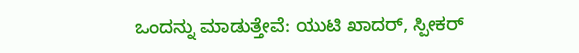ಒಂದನ್ನು ಮಾಡುತ್ತೇವೆ: ಯುಟಿ ಖಾದರ್, ಸ್ಪೀಕರ್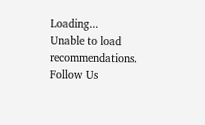Loading...
Unable to load recommendations.
Follow Us